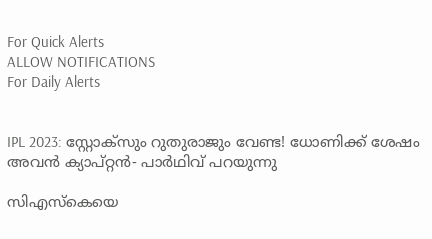For Quick Alerts
ALLOW NOTIFICATIONS
For Daily Alerts


IPL 2023: സ്റ്റോക്‌സും റുതുരാജും വേണ്ട! ധോണിക്ക് ശേഷം അവന്‍ ക്യാപ്റ്റന്‍- പാര്‍ഥിവ് പറയുന്നു

സിഎസ്‌കെയെ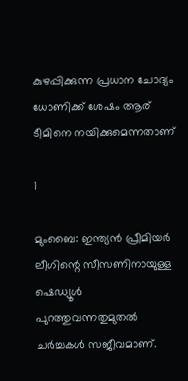കുഴപ്പിക്കുന്ന പ്രധാന ചോദ്യം ധോണിക്ക് ശേഷം ആര് ടീമിനെ നയിക്കുമെന്നതാണ്

1

മുംബൈ: ഇന്ത്യന്‍ പ്രീമിയര്‍ ലീഗിന്റെ സീസണിനായുള്ള ഷെഡ്യൂള്‍ പുറത്തുവന്നതുമുതല്‍ ചര്‍ച്ചകള്‍ സജീവമാണ്.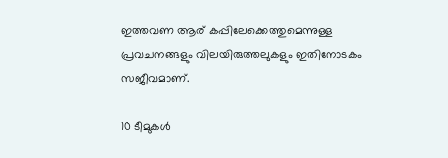ഇത്തവണ ആര് കപ്പിലേക്കെത്തുമെന്നുള്ള പ്രവചനങ്ങളും വിലയിരുത്തലുകളും ഇതിനോടകം സജീവമാണ്.

10 ടീമുകള്‍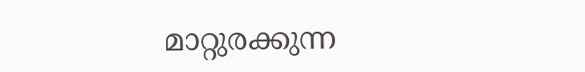മാറ്റുരക്കുന്ന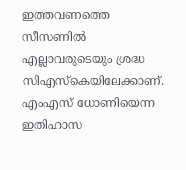ഇത്തവണത്തെ സീസണില്‍ എല്ലാവരുടെയും ശ്രദ്ധ സിഎസ്‌കെയിലേക്കാണ്. എംഎസ് ധോണിയെന്ന ഇതിഹാസ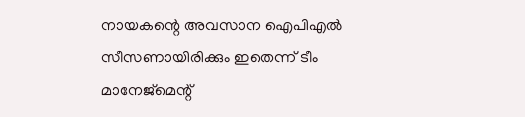നായകന്റെ അവസാന ഐപിഎല്‍ സീസണായിരിക്കും ഇതെന്ന് ടീം മാനേജ്‌മെന്റ്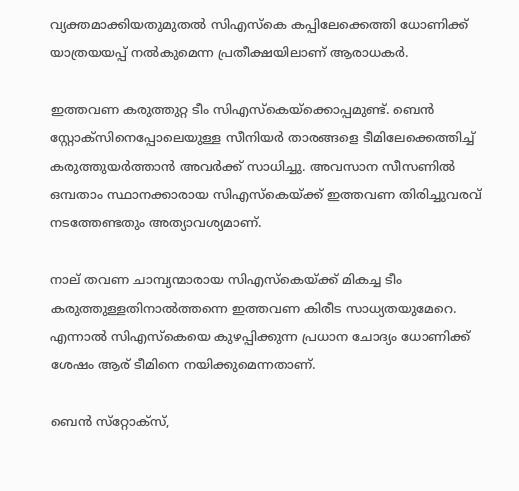വ്യക്തമാക്കിയതുമുതല്‍ സിഎസ്‌കെ കപ്പിലേക്കെത്തി ധോണിക്ക് യാത്രയയപ്പ് നല്‍കുമെന്ന പ്രതീക്ഷയിലാണ് ആരാധകര്‍.

ഇത്തവണ കരുത്തുറ്റ ടീം സിഎസ്‌കെയ്‌ക്കൊപ്പമുണ്ട്. ബെന്‍ സ്റ്റോക്‌സിനെപ്പോലെയുള്ള സീനിയര്‍ താരങ്ങളെ ടീമിലേക്കെത്തിച്ച് കരുത്തുയര്‍ത്താന്‍ അവര്‍ക്ക് സാധിച്ചു. അവസാന സീസണില്‍ ഒമ്പതാം സ്ഥാനക്കാരായ സിഎസ്‌കെയ്ക്ക് ഇത്തവണ തിരിച്ചുവരവ് നടത്തേണ്ടതും അത്യാവശ്യമാണ്.

നാല് തവണ ചാമ്പ്യന്മാരായ സിഎസ്‌കെയ്ക്ക് മികച്ച ടീം കരുത്തുള്ളതിനാല്‍ത്തന്നെ ഇത്തവണ കിരീട സാധ്യതയുമേറെ. എന്നാല്‍ സിഎസ്‌കെയെ കുഴപ്പിക്കുന്ന പ്രധാന ചോദ്യം ധോണിക്ക് ശേഷം ആര് ടീമിനെ നയിക്കുമെന്നതാണ്.

ബെന്‍ സ്‌റ്റോക്‌സ്,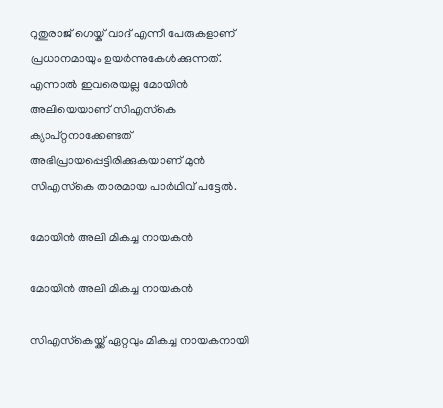റുതുരാജ് ഗെയ്ക് വാദ് എന്നീ പേരുകളാണ് പ്രധാനമായും ഉയര്‍ന്നുകേള്‍ക്കുന്നത്. എന്നാല്‍ ഇവരെയല്ല മോയിന്‍ അലിയെയാണ് സിഎസ്‌കെ ക്യാപ്റ്റനാക്കേണ്ടത് അഭിപ്രായപ്പെട്ടിരിക്കുകയാണ് മുന്‍ സിഎസ്‌കെ താരമായ പാര്‍ഥിവ് പട്ടേല്‍.

മോയിന്‍ അലി മികച്ച നായകന്‍

മോയിന്‍ അലി മികച്ച നായകന്‍

സിഎസ്‌കെയ്ക്ക് ഏറ്റവും മികച്ച നായകനായി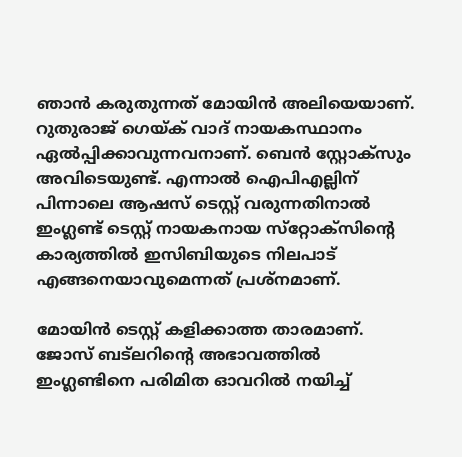ഞാന്‍ കരുതുന്നത് മോയിന്‍ അലിയെയാണ്. റുതുരാജ് ഗെയ്ക് വാദ് നായകസ്ഥാനം ഏല്‍പ്പിക്കാവുന്നവനാണ്. ബെന്‍ സ്റ്റോക്‌സും അവിടെയുണ്ട്. എന്നാല്‍ ഐപിഎല്ലിന് പിന്നാലെ ആഷസ് ടെസ്റ്റ് വരുന്നതിനാല്‍ ഇംഗ്ലണ്ട് ടെസ്റ്റ് നായകനായ സ്‌റ്റോക്‌സിന്റെ കാര്യത്തില്‍ ഇസിബിയുടെ നിലപാട് എങ്ങനെയാവുമെന്നത് പ്രശ്‌നമാണ്.

മോയിന്‍ ടെസ്റ്റ് കളിക്കാത്ത താരമാണ്. ജോസ് ബട്‌ലറിന്റെ അഭാവത്തില്‍ ഇംഗ്ലണ്ടിനെ പരിമിത ഓവറില്‍ നയിച്ച്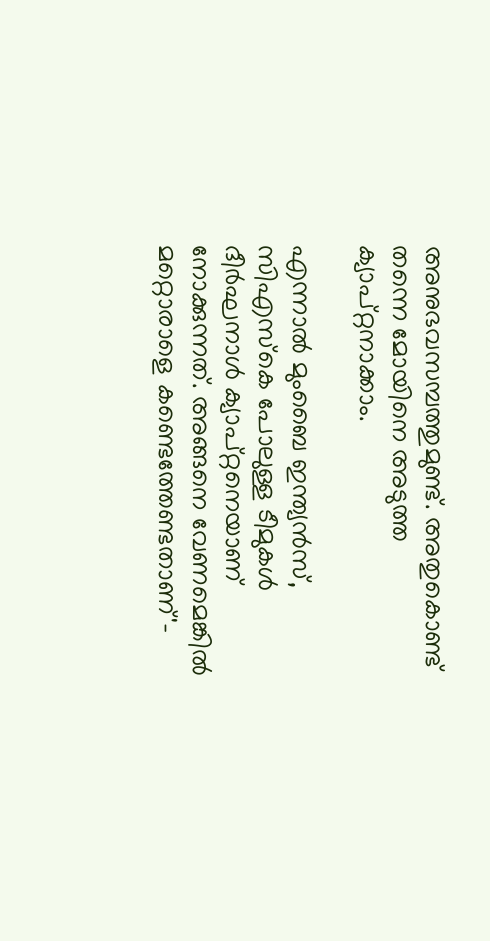അനുഭവസമ്പത്തുമുണ്ട്. അതുകൊണ്ട് തന്നെ മോയിനെ അടുത്ത ക്യാപ്റ്റനാക്കാം.

എന്നാല്‍ മുംബൈ ഇന്ത്യന്‍സ്, സിഎസ്‌കെ പോലുള്ള ടീമുകള്‍ ദീര്‍ഘനാള്‍ ക്യാപ്റ്റനെയാണ് നോക്കുന്നത്. അങ്ങനെ വേണമെങ്കില്‍ മറ്റൊരാളെ കണ്ടെത്തേണ്ടതാണ്'-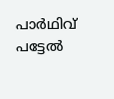പാര്‍ഥിവ് പട്ടേല്‍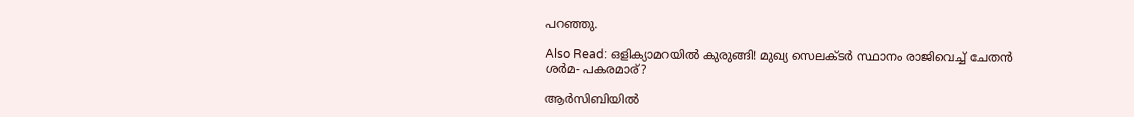പറഞ്ഞു.

Also Read: ഒളിക്യാമറയില്‍ കുരുങ്ങി! മുഖ്യ സെലക്ടര്‍ സ്ഥാനം രാജിവെച്ച് ചേതന്‍ ശര്‍മ- പകരമാര്?

ആര്‍സിബിയില്‍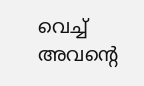വെച്ച് അവന്റെ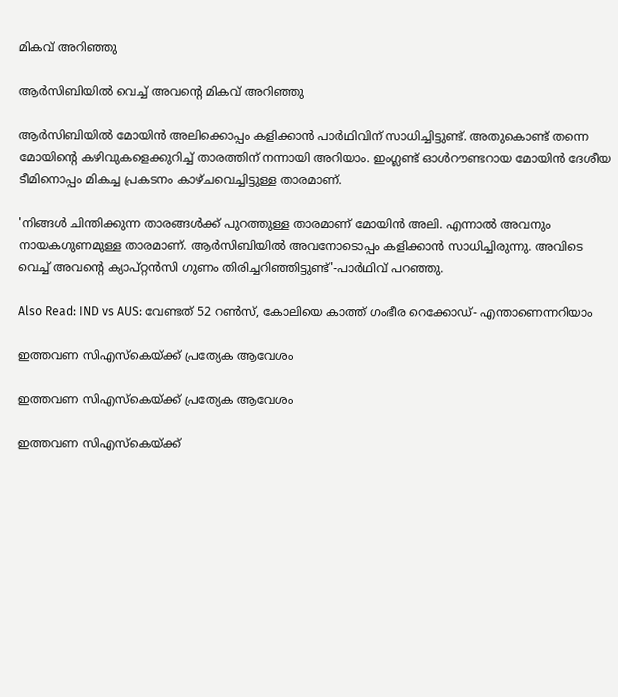മികവ് അറിഞ്ഞു

ആര്‍സിബിയില്‍ വെച്ച് അവന്റെ മികവ് അറിഞ്ഞു

ആര്‍സിബിയില്‍ മോയിന്‍ അലിക്കൊപ്പം കളിക്കാന്‍ പാര്‍ഥിവിന് സാധിച്ചിട്ടുണ്ട്. അതുകൊണ്ട് തന്നെ മോയിന്റെ കഴിവുകളെക്കുറിച്ച് താരത്തിന് നന്നായി അറിയാം. ഇംഗ്ലണ്ട് ഓള്‍റൗണ്ടറായ മോയിന്‍ ദേശീയ ടീമിനൊപ്പം മികച്ച പ്രകടനം കാഴ്ചവെച്ചിട്ടുള്ള താരമാണ്.

'നിങ്ങള്‍ ചിന്തിക്കുന്ന താരങ്ങള്‍ക്ക് പുറത്തുള്ള താരമാണ് മോയിന്‍ അലി. എന്നാല്‍ അവനും നായകഗുണമുള്ള താരമാണ്. ആര്‍സിബിയില്‍ അവനോടൊപ്പം കളിക്കാന്‍ സാധിച്ചിരുന്നു. അവിടെ വെച്ച് അവന്റെ ക്യാപ്റ്റന്‍സി ഗുണം തിരിച്ചറിഞ്ഞിട്ടുണ്ട്'-പാര്‍ഥിവ് പറഞ്ഞു.

Also Read: IND vs AUS: വേണ്ടത് 52 റണ്‍സ്, കോലിയെ കാത്ത് ഗംഭീര റെക്കോഡ്- എന്താണെന്നറിയാം

ഇത്തവണ സിഎസ്‌കെയ്ക്ക് പ്രത്യേക ആവേശം

ഇത്തവണ സിഎസ്‌കെയ്ക്ക് പ്രത്യേക ആവേശം

ഇത്തവണ സിഎസ്‌കെയ്ക്ക്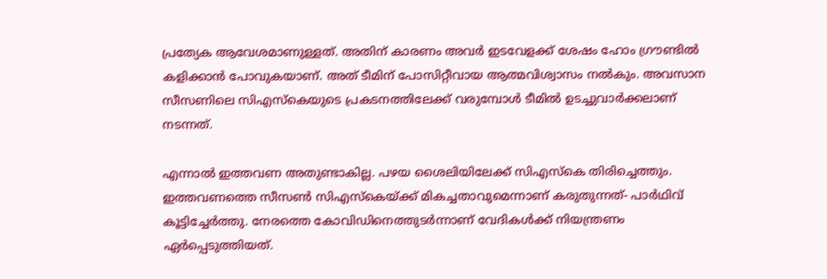പ്രത്യേക ആവേശമാണുള്ളത്. അതിന് കാരണം അവര്‍ ഇടവേളക്ക് ശേഷം ഹോം ഗ്രൗണ്ടില്‍ കളിക്കാന്‍ പോവുകയാണ്. അത് ടീമിന് പോസിറ്റീവായ ആത്മവിശ്വാസം നല്‍കും. അവസാന സീസണിലെ സിഎസ്‌കെയുടെ പ്രകടനത്തിലേക്ക് വരുമ്പോള്‍ ടീമില്‍ ഉടച്ചുവാര്‍ക്കലാണ് നടന്നത്.

എന്നാല്‍ ഇത്തവണ അതുണ്ടാകില്ല. പഴയ ശൈലിയിലേക്ക് സിഎസ്‌കെ തിരിച്ചെത്തും. ഇത്തവണത്തെ സീസണ്‍ സിഎസ്‌കെയ്ക്ക് മികച്ചതാവുമെന്നാണ് കരുതുന്നത്- പാര്‍ഥിവ് കൂട്ടിച്ചേര്‍ത്തു. നേരത്തെ കോവിഡിനെത്തുടര്‍ന്നാണ് വേദികള്‍ക്ക് നിയന്ത്രണം ഏര്‍പ്പെടുത്തിയത്.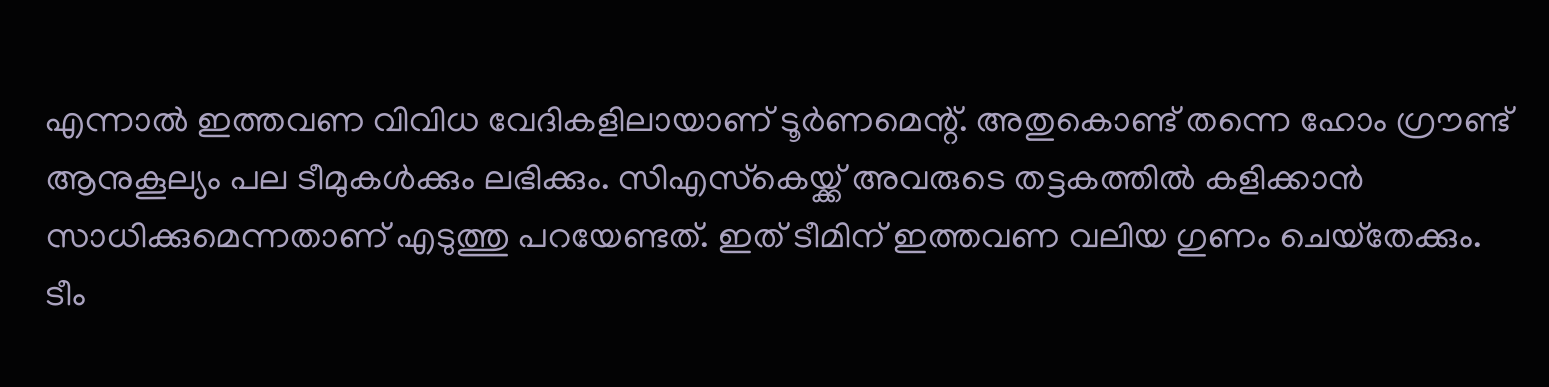എന്നാല്‍ ഇത്തവണ വിവിധ വേദികളിലായാണ് ടൂര്‍ണമെന്റ്. അതുകൊണ്ട് തന്നെ ഹോം ഗ്രൗണ്ട് ആനുകൂല്യം പല ടീമുകള്‍ക്കും ലഭിക്കും. സിഎസ്‌കെയ്ക്ക് അവരുടെ തട്ടകത്തില്‍ കളിക്കാന്‍ സാധിക്കുമെന്നതാണ് എടുത്തു പറയേണ്ടത്. ഇത് ടീമിന് ഇത്തവണ വലിയ ഗുണം ചെയ്‌തേക്കും. ടീം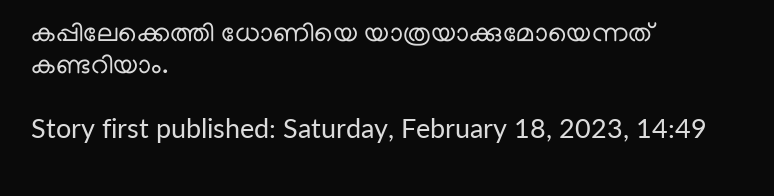കപ്പിലേക്കെത്തി ധോണിയെ യാത്രയാക്കുമോയെന്നത് കണ്ടറിയാം.

Story first published: Saturday, February 18, 2023, 14:49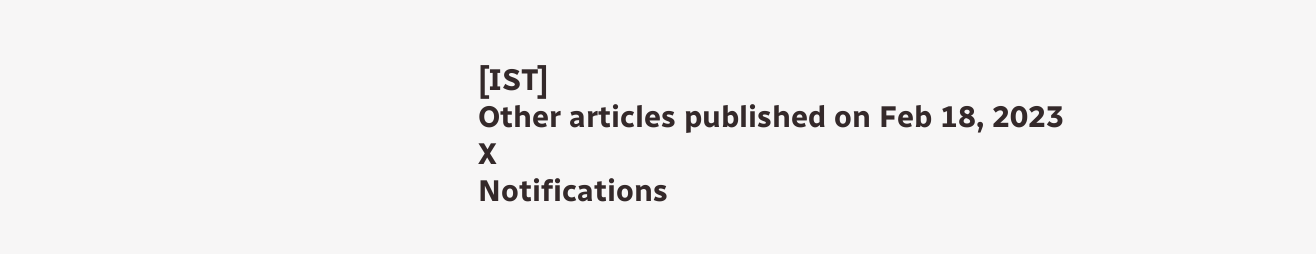[IST]
Other articles published on Feb 18, 2023
X
Notifications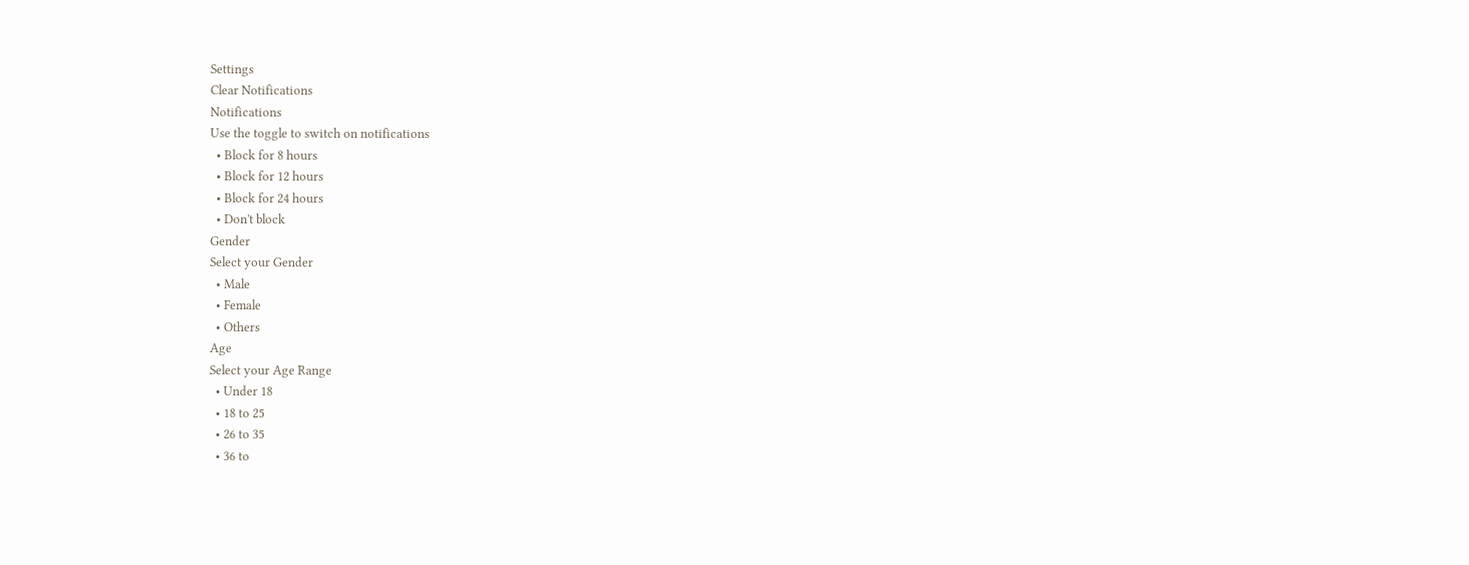Settings
Clear Notifications
Notifications
Use the toggle to switch on notifications
  • Block for 8 hours
  • Block for 12 hours
  • Block for 24 hours
  • Don't block
Gender
Select your Gender
  • Male
  • Female
  • Others
Age
Select your Age Range
  • Under 18
  • 18 to 25
  • 26 to 35
  • 36 to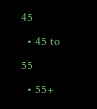45
  • 45 to 55
  • 55+